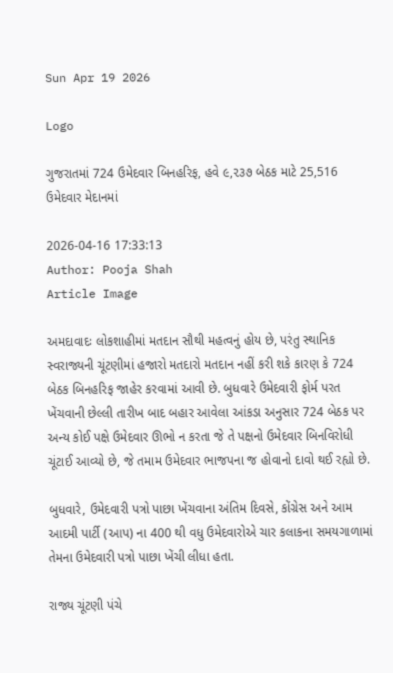Sun Apr 19 2026

Logo

ગુજરાતમાં 724 ઉમેદવાર બિનહરિફ, હવે ૯,૨૩૭ બેઠક માટે 25,516 ઉમેદવાર મેદાનમાં

2026-04-16 17:33:13
Author: Pooja Shah
Article Image

અમદાવાદઃ લોકશાહીમાં મતદાન સૌથી મહત્વનું હોય છે, પરંતુ સ્થાનિક સ્વરાજ્યની ચૂંટણીમાં હજારો મતદારો મતદાન નહીં કરી શકે કારણ કે 724 બેઠક બિનહરિફ જાહેર કરવામાં આવી છે. બુધવારે ઉમેદવારી ફોર્મ પરત ખેંચવાની છેલ્લી તારીખ બાદ બહાર આવેલા આંકડા અનુસાર 724 બેઠક પર અન્ય કોઈ પક્ષે ઉમેદવાર ઊભો ન કરતા જે તે પક્ષનો ઉમેદવાર બિનવિરોધી ચૂંટાઈ આવ્યો છે, જે તમામ ઉમેદવાર ભાજપના જ હોવાનો દાવો થઈ રહ્યો છે.

બુધવારે, ઉમેદવારી પત્રો પાછા ખેંચવાના અંતિમ દિવસે, કોંગ્રેસ અને આમ આદમી પાર્ટી (આપ) ના 400 થી વધુ ઉમેદવારોએ ચાર કલાકના સમયગાળામાં તેમના ઉમેદવારી પત્રો પાછા ખેંચી લીધા હતા.

રાજ્ય ચૂંટણી પંચે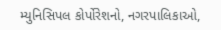મ્યુનિસિપલ કોર્પોરેશનો, નગરપાલિકાઓ,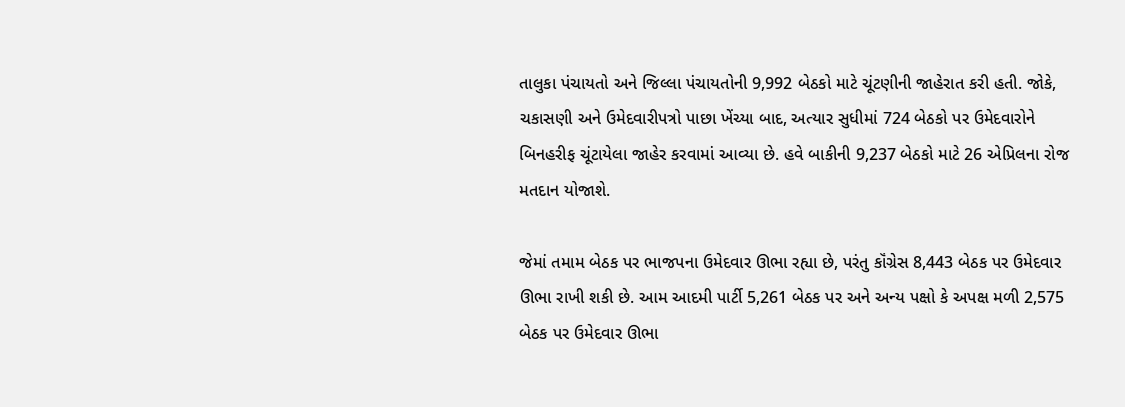તાલુકા પંચાયતો અને જિલ્લા પંચાયતોની 9,992 બેઠકો માટે ચૂંટણીની જાહેરાત કરી હતી. જોકે, ચકાસણી અને ઉમેદવારીપત્રો પાછા ખેંચ્યા બાદ, અત્યાર સુધીમાં 724 બેઠકો પર ઉમેદવારોને બિનહરીફ ચૂંટાયેલા જાહેર કરવામાં આવ્યા છે. હવે બાકીની 9,237 બેઠકો માટે 26 એપ્રિલના રોજ મતદાન યોજાશે.

જેમાં તમામ બેઠક પર ભાજપના ઉમેદવાર ઊભા રહ્યા છે, પરંતુ કૉંગ્રેસ 8,443 બેઠક પર ઉમેદવાર ઊભા રાખી શકી છે. આમ આદમી પાર્ટી 5,261 બેઠક પર અને અન્ય પક્ષો કે અપક્ષ મળી 2,575 બેઠક પર ઉમેદવાર ઊભા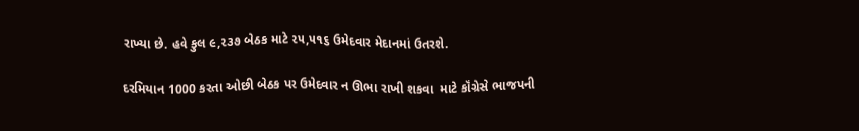રાખ્યા છે. હવે કુલ ૯,૨૩૭ બેઠક માટે ૨૫,૫૧૬ ઉમેદવાર મેદાનમાં ઉતરશે.

દરમિયાન 1000 કરતા ઓછી બેઠક પર ઉમેદવાર ન ઊભા રાખી શકવા  માટે કૉંગ્રેસે ભાજપની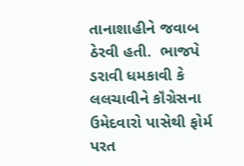તાનાશાહીને જવાબ ઠેરવી હતી.  ભાજપે ડરાવી ધમકાવી કે લલચાવીને કૉંગ્રેસના ઉમેદવારો પાસેથી ફોર્મ પરત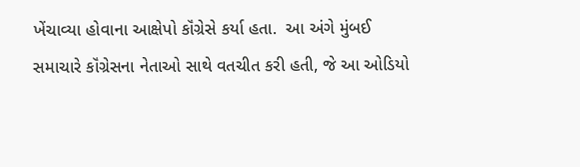ખેંચાવ્યા હોવાના આક્ષેપો કૉંગ્રેસે કર્યા હતા.  આ અંગે મુંબઈ સમાચારે કૉંગ્રેસના નેતાઓ સાથે વતચીત કરી હતી, જે આ ઓડિયો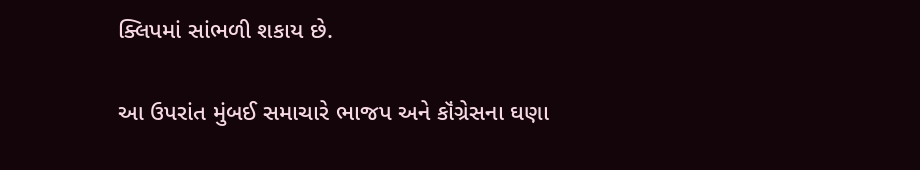ક્લિપમાં સાંભળી શકાય છે.

આ ઉપરાંત મુંબઈ સમાચારે ભાજપ અને કૉંગ્રેસના ઘણા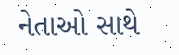નેતાઓ સાથે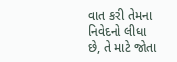વાત કરી તેમના નિવેદનો લીધા છે, તે માટે જોતા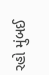રહો મુંબઈ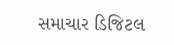સમાચાર ડિજિટલ